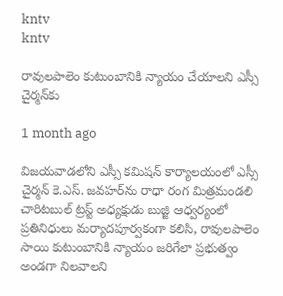kntv
kntv

రావులపాలెం కుటుంబానికి న్యాయం చేయాలని ఎస్సీ చైర్మన్‌కు

1 month ago

విజయవాడలోని ఎస్సీ కమిషన్ కార్యాలయంలో ఎస్సీ చైర్మన్ కె.ఎస్. జవహర్‌ను రాధా రంగ మిత్రమండలి చారిటబుల్ ట్రస్ట్ అధ్యక్షుడు బుజ్జి ఆధ్వర్యంలో ప్రతినిధులు మర్యాదపూర్వకంగా కలిసి, రావులపాలెం సాయి కుటుంబానికి న్యాయం జరిగేలా ప్రభుత్వం అండగా నిలవాలని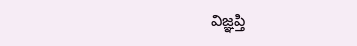విజ్ఞప్తి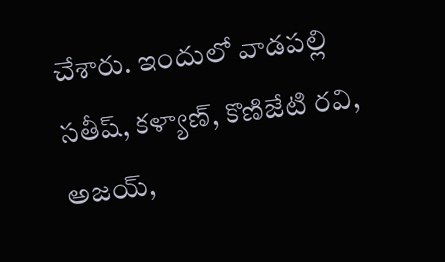చేశారు. ఇందులో వాడపల్లి సతీష్, కళ్యాణ్, కొణిజేటి రవి, అజయ్,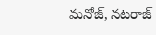మనోజ్, నటరాజ్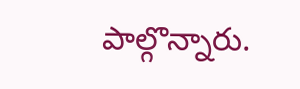పాల్గొన్నారు.